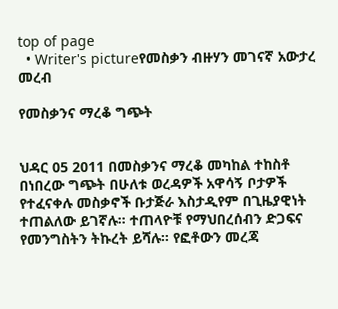top of page
  • Writer's pictureየመስቃን ብዙሃን መገናኛ አውታረ መረብ

የመስቃንና ማረቆ ግጭት


ህዳር 05 2011 በመስቃንና ማረቆ መካከል ተከስቶ በነበረው ግጭት በሁለቱ ወረዳዎች አዋሳኝ ቦታዎች የተፈናቀሉ መስቃኖች ቡታጅራ እስታዲየም በጊዜያዊነት ተጠልለው ይገኛሉ። ተጠላዮቹ የማህበረሰብን ድጋፍና የመንግስትን ትኩረት ይሻሉ። የፎቶውን መረጃ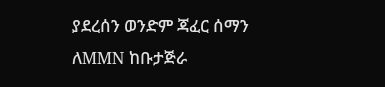ያደረሰን ወንድም ጃፈር ሰማን ለMMN ከቡታጅራ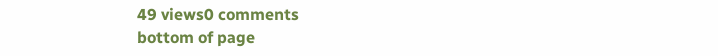49 views0 comments
bottom of page